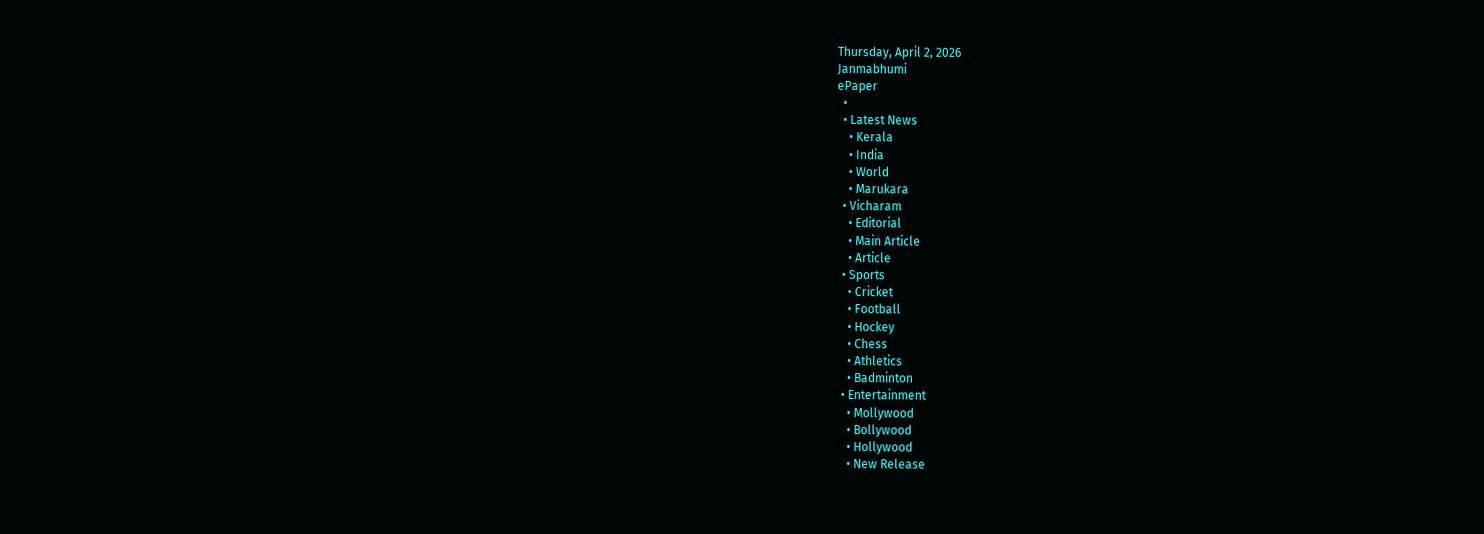Thursday, April 2, 2026
Janmabhumi
ePaper
  •
  • Latest News
    • Kerala
    • India
    • World
    • Marukara
  • Vicharam
    • Editorial
    • Main Article
    • Article
  • Sports
    • Cricket
    • Football
    • Hockey
    • Chess
    • Athletics
    • Badminton
  • Entertainment
    • Mollywood
    • Bollywood
    • Hollywood
    • New Release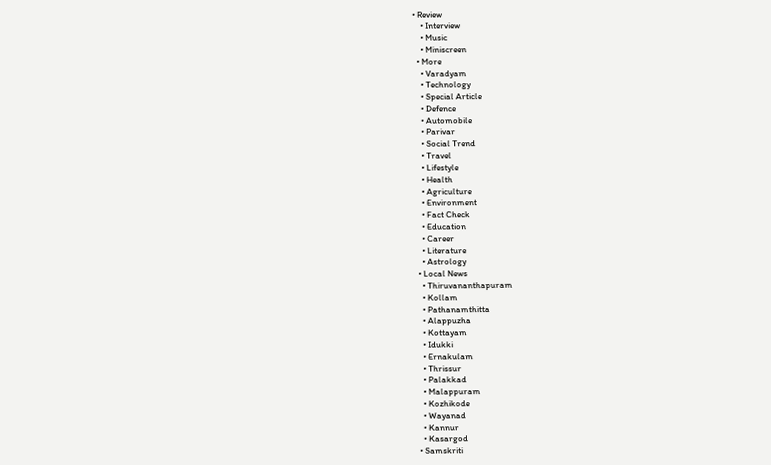• Review
    • Interview
    • Music
    • Miniscreen
  • More
    • Varadyam
    • Technology
    • Special Article
    • Defence
    • Automobile
    • Parivar
    • Social Trend
    • Travel
    • Lifestyle
    • Health
    • Agriculture
    • Environment
    • Fact Check
    • Education
    • Career
    • Literature
    • Astrology
  • Local News
    • Thiruvananthapuram
    • Kollam
    • Pathanamthitta
    • Alappuzha
    • Kottayam
    • Idukki
    • Ernakulam
    • Thrissur
    • Palakkad
    • Malappuram
    • Kozhikode
    • Wayanad
    • Kannur
    • Kasargod
  • Samskriti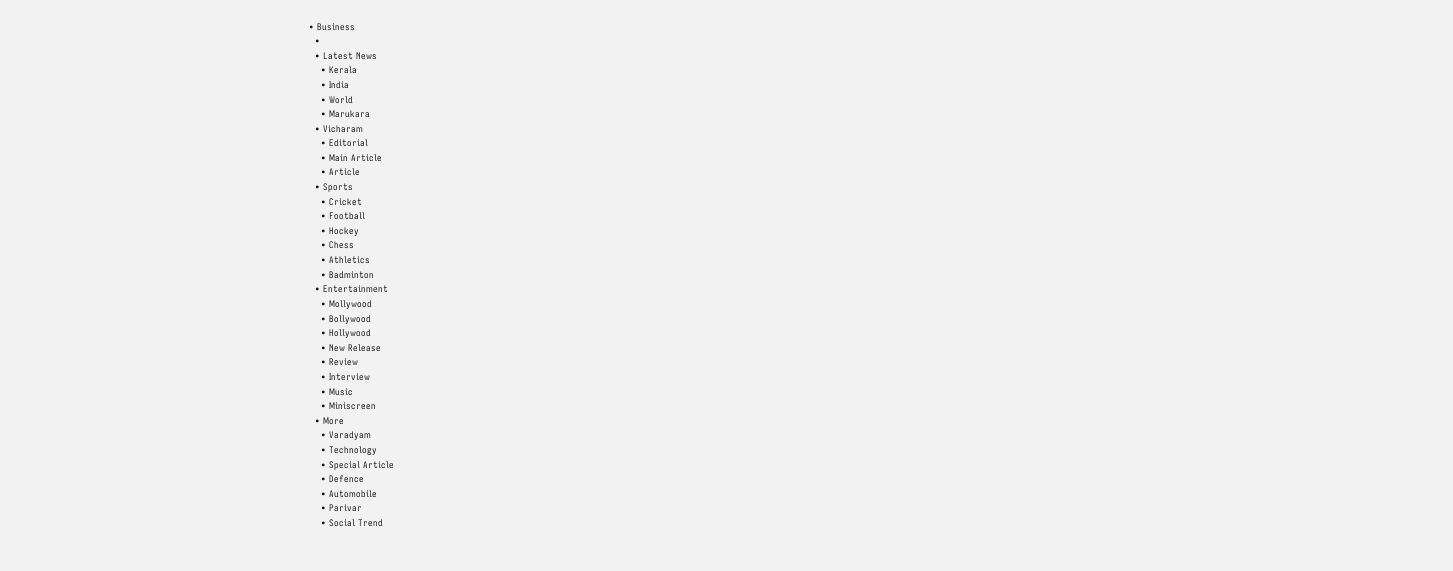• Business
  •
  • Latest News
    • Kerala
    • India
    • World
    • Marukara
  • Vicharam
    • Editorial
    • Main Article
    • Article
  • Sports
    • Cricket
    • Football
    • Hockey
    • Chess
    • Athletics
    • Badminton
  • Entertainment
    • Mollywood
    • Bollywood
    • Hollywood
    • New Release
    • Review
    • Interview
    • Music
    • Miniscreen
  • More
    • Varadyam
    • Technology
    • Special Article
    • Defence
    • Automobile
    • Parivar
    • Social Trend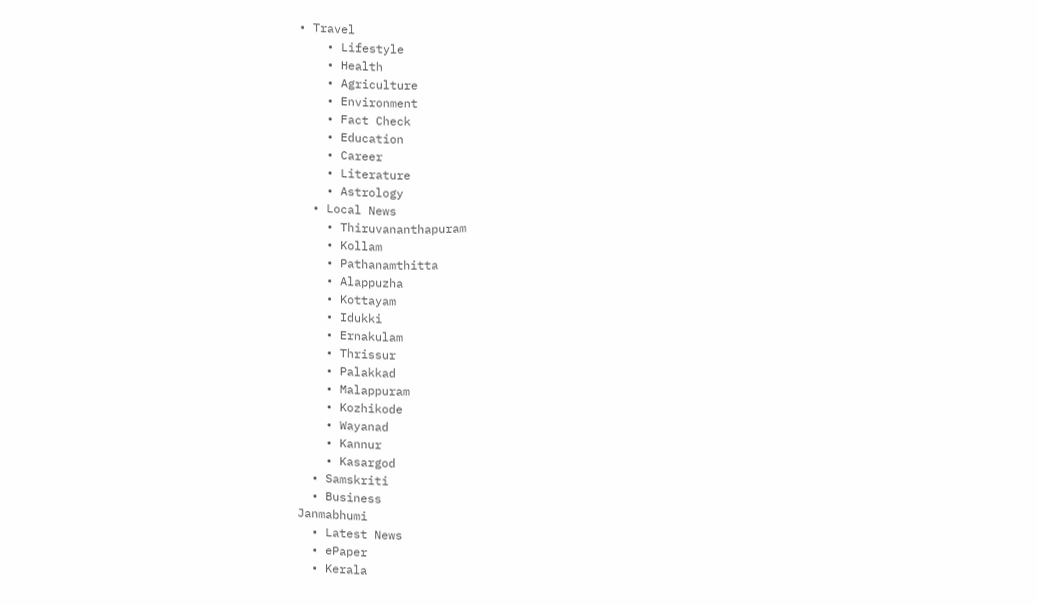• Travel
    • Lifestyle
    • Health
    • Agriculture
    • Environment
    • Fact Check
    • Education
    • Career
    • Literature
    • Astrology
  • Local News
    • Thiruvananthapuram
    • Kollam
    • Pathanamthitta
    • Alappuzha
    • Kottayam
    • Idukki
    • Ernakulam
    • Thrissur
    • Palakkad
    • Malappuram
    • Kozhikode
    • Wayanad
    • Kannur
    • Kasargod
  • Samskriti
  • Business
Janmabhumi
  • Latest News
  • ePaper
  • Kerala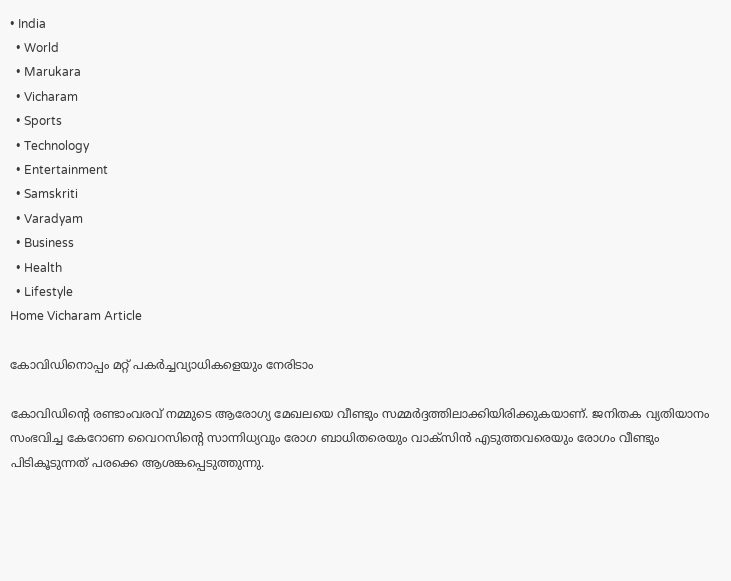• India
  • World
  • Marukara
  • Vicharam
  • Sports
  • Technology
  • Entertainment
  • Samskriti
  • Varadyam
  • Business
  • Health
  • Lifestyle
Home Vicharam Article

കോവിഡിനൊപ്പം മറ്റ് പകര്‍ച്ചവ്യാധികളെയും നേരിടാം

കോവിഡിന്റെ രണ്ടാംവരവ് നമ്മുടെ ആരോഗ്യ മേഖലയെ വീണ്ടും സമ്മര്‍ദ്ദത്തിലാക്കിയിരിക്കുകയാണ്. ജനിതക വ്യതിയാനം സംഭവിച്ച കേറോണ വൈറസിന്റെ സാന്നിധ്യവും രോഗ ബാധിതരെയും വാക്‌സിന്‍ എടുത്തവരെയും രോഗം വീണ്ടും പിടികൂടുന്നത് പരക്കെ ആശങ്കപ്പെടുത്തുന്നു.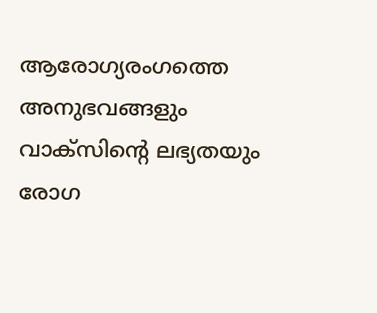ആരോഗ്യരംഗത്തെ അനുഭവങ്ങളും വാക്‌സിന്റെ ലഭ്യതയും രോഗ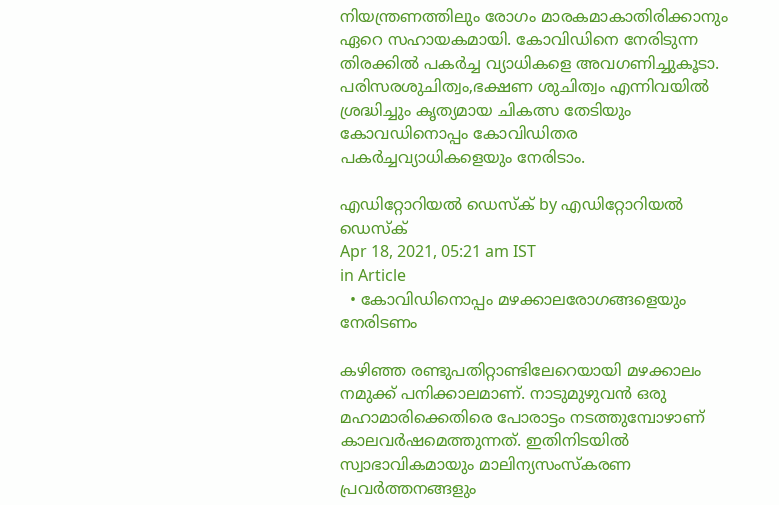നിയന്ത്രണത്തിലും രോഗം മാരകമാകാതിരിക്കാനും ഏറെ സഹായകമായി. കോവിഡിനെ നേരിടുന്ന തിരക്കില്‍ പകര്‍ച്ച വ്യാധികളെ അവഗണിച്ചുകൂടാ. പരിസരശുചിത്വം,ഭക്ഷണ ശുചിത്വം എന്നിവയില്‍ ശ്രദ്ധിച്ചും കൃത്യമായ ചികത്സ തേടിയും കോവഡിനൊപ്പം കോവിഡിതര പകര്‍ച്ചവ്യാധികളെയും നേരിടാം.

എഡിറ്റോറിയൽ ഡെസ്ക് by എഡിറ്റോറിയൽ ഡെസ്ക്
Apr 18, 2021, 05:21 am IST
in Article
  • കോവിഡിനൊപ്പം മഴക്കാലരോഗങ്ങളെയും നേരിടണം

കഴിഞ്ഞ രണ്ടുപതിറ്റാണ്ടിലേറെയായി മഴക്കാലം നമുക്ക് പനിക്കാലമാണ്. നാടുമുഴുവന്‍ ഒരു മഹാമാരിക്കെതിരെ പോരാട്ടം നടത്തുമ്പോഴാണ് കാലവര്‍ഷമെത്തുന്നത്. ഇതിനിടയില്‍ സ്വാഭാവികമായും മാലിന്യസംസ്‌കരണ പ്രവര്‍ത്തനങ്ങളും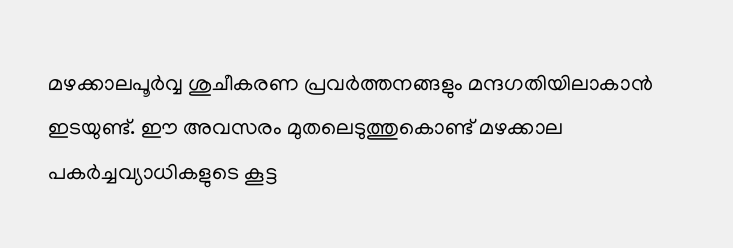മഴക്കാലപൂര്‍വ്വ ശുചീകരണ പ്രവര്‍ത്തനങ്ങളും മന്ദഗതിയിലാകാന്‍ ഇടയുണ്ട്. ഈ അവസരം മുതലെടുത്തുകൊണ്ട് മഴക്കാല പകര്‍ച്ചവ്യാധികളുടെ കൂട്ട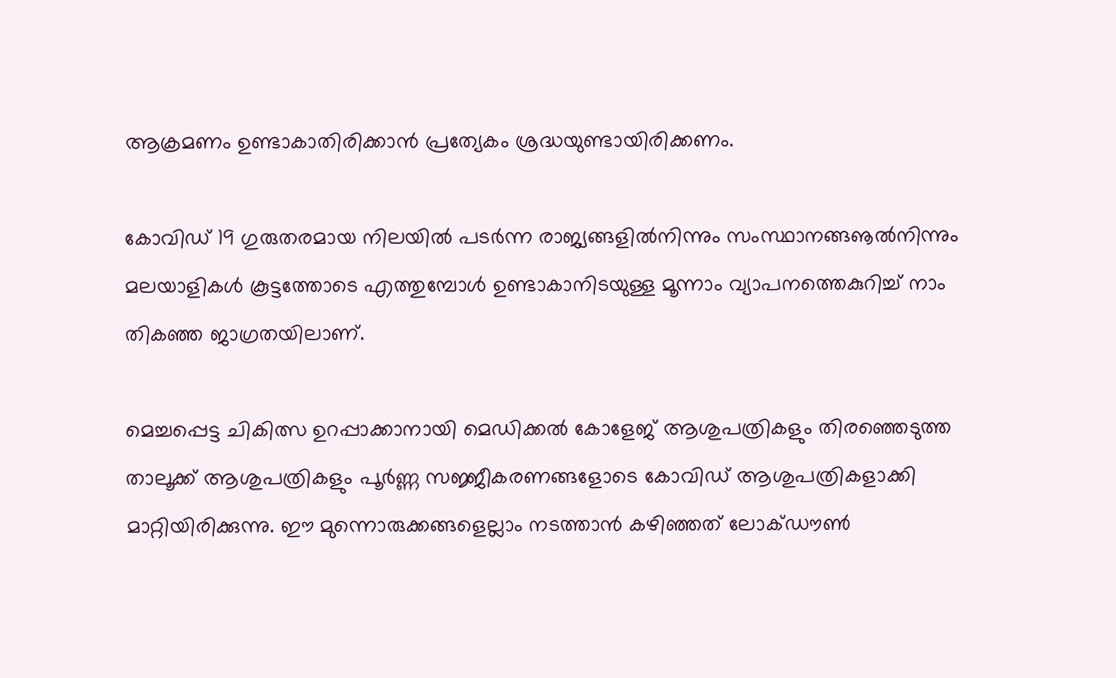ആക്രമണം ഉണ്ടാകാതിരിക്കാന്‍ പ്രത്യേകം ശ്രദ്ധയുണ്ടായിരിക്കണം.

കോവിഡ് 19 ഗുരുതരമായ നിലയില്‍ പടര്‍ന്ന രാജ്യങ്ങളില്‍നിന്നും സംസ്ഥാനങ്ങൡല്‍നിന്നും മലയാളികള്‍ കൂട്ടത്തോടെ എത്തുമ്പോള്‍ ഉണ്ടാകാനിടയുള്ള മൂന്നാം വ്യാപനത്തെകുറിച്ച് നാം തികഞ്ഞ ജാഗ്രതയിലാണ്.

മെച്ചപ്പെട്ട ചികിത്സ ഉറപ്പാക്കാനായി മെഡിക്കല്‍ കോളേജ് ആശുപത്രികളും തിരഞ്ഞെടുത്ത താലൂക്ക് ആശുപത്രികളും പൂര്‍ണ്ണ സജ്ജീകരണങ്ങളോടെ കോവിഡ് ആശുപത്രികളാക്കി മാറ്റിയിരിക്കുന്നു. ഈ മുന്നൊരുക്കങ്ങളെല്ലാം നടത്താന്‍ കഴിഞ്ഞത് ലോക്ഡൗണ്‍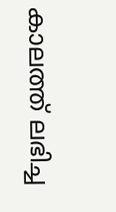കാലത്ത് ലഭിച്ച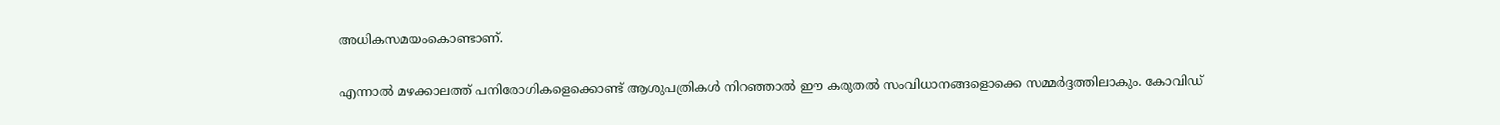അധികസമയംകൊണ്ടാണ്.

എന്നാല്‍ മഴക്കാലത്ത് പനിരോഗികളെക്കൊണ്ട് ആശുപത്രികള്‍ നിറഞ്ഞാല്‍ ഈ കരുതല്‍ സംവിധാനങ്ങളൊക്കെ സമ്മര്‍ദ്ദത്തിലാകും. കോവിഡ്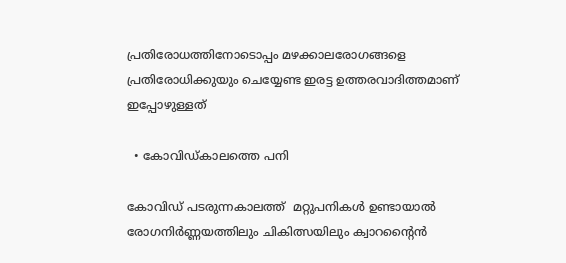പ്രതിരോധത്തിനോടൊപ്പം മഴക്കാലരോഗങ്ങളെ പ്രതിരോധിക്കുയും ചെയ്യേണ്ട ഇരട്ട ഉത്തരവാദിത്തമാണ് ഇപ്പോഴുള്ളത്

  • കോവിഡ്കാലത്തെ പനി

കോവിഡ് പടരുന്നകാലത്ത്  മറ്റുപനികള്‍ ഉണ്ടായാല്‍ രോഗനിര്‍ണ്ണയത്തിലും ചികിത്സയിലും ക്വാറന്റൈന്‍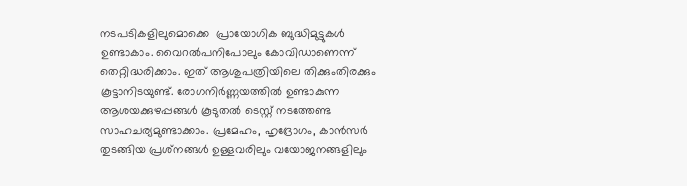നടപടികളിലുമൊക്കെ  പ്രായോഗിക ബുദ്ധിമുട്ടുകള്‍ ഉണ്ടാകാം. വൈറല്‍പനിപോലും കോവിഡാണെന്ന് തെറ്റിദ്ധരിക്കാം. ഇത് ആശുപത്രിയിലെ തിക്കുംതിരക്കും കൂട്ടാനിടയുണ്ട്. രോഗനിര്‍ണ്ണയത്തില്‍ ഉണ്ടാകുന്ന ആശയക്കുഴപ്പങ്ങള്‍ കൂടുതല്‍ ടെസ്റ്റ് നടത്തേണ്ട സാഹചര്യമുണ്ടാക്കാം. പ്രമേഹം, ഹൃദ്രോഗം, കാന്‍സര്‍ തുടങ്ങിയ പ്രശ്‌നങ്ങള്‍ ഉള്ളവരിലും വയോജനങ്ങളിലും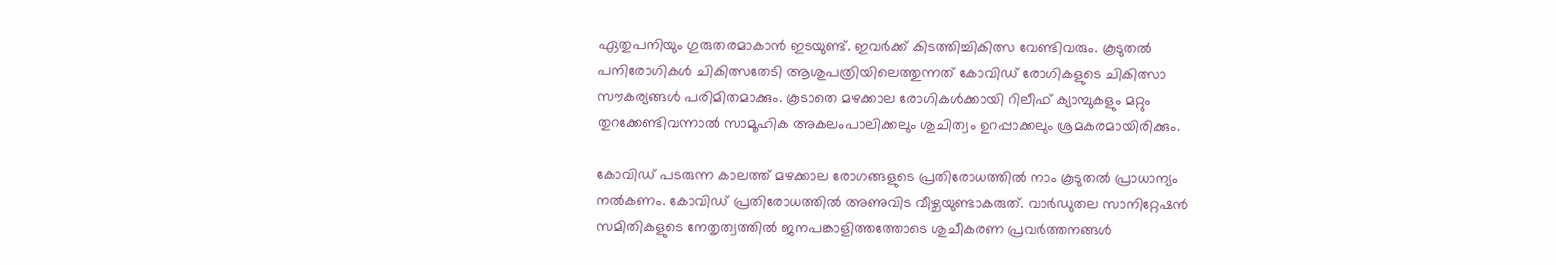ഏതുപനിയും ഗുരുതരമാകാന്‍ ഇടയുണ്ട്. ഇവര്‍ക്ക് കിടത്തിച്ചികിത്സ വേണ്ടിവരും. കൂടുതല്‍ പനിരോഗികള്‍ ചികിത്സതേടി ആശുപത്രിയിലെത്തുന്നത് കോവിഡ് രോഗികളുടെ ചികിത്സാ സൗകര്യങ്ങള്‍ പരിമിതമാക്കും. കൂടാതെ മഴക്കാല രോഗികള്‍ക്കായി റിലീഫ് ക്യാമ്പുകളും മറ്റും തുറക്കേണ്ടിവന്നാല്‍ സാമൂഹിക അകലംപാലിക്കലും ശുചിത്വം ഉറപ്പാക്കലും ശ്രമകരമായിരിക്കും.

കോവിഡ് പടരുന്ന കാലത്ത് മഴക്കാല രോഗങ്ങളുടെ പ്രതിരോധത്തില്‍ നാം കൂടുതല്‍ പ്രാധാന്യം നല്‍കണം. കോവിഡ് പ്രതിരോധത്തില്‍ അണുവിട വീഴ്ചയുണ്ടാകരുത്. വാര്‍ഡുതല സാനിറ്റേഷന്‍ സമിതികളുടെ നേതൃത്വത്തില്‍ ജനപങ്കാളിത്തത്തോടെ ശുചീകരണ പ്രവര്‍ത്തനങ്ങള്‍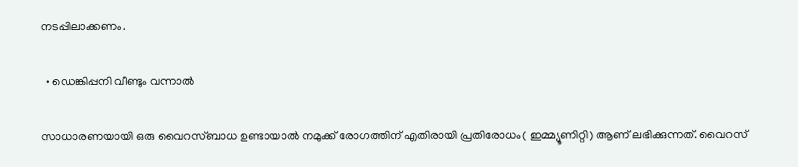നടപ്പിലാക്കണം.

  • ഡെങ്കിപ്പനി വീണ്ടും വന്നാല്‍

സാധാരണയായി ഒരു വൈറസ്ബാധ ഉണ്ടായാല്‍ നമുക്ക് രോഗത്തിന് എതിരായി പ്രതിരോധം( ഇമ്മ്യൂണിറ്റി) ആണ് ലഭിക്കുന്നത്. വൈറസ്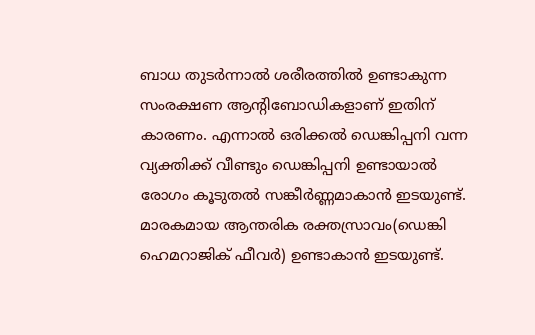ബാധ തുടര്‍ന്നാല്‍ ശരീരത്തില്‍ ഉണ്ടാകുന്ന സംരക്ഷണ ആന്റിബോഡികളാണ് ഇതിന് കാരണം. എന്നാല്‍ ഒരിക്കല്‍ ഡെങ്കിപ്പനി വന്ന വ്യക്തിക്ക് വീണ്ടും ഡെങ്കിപ്പനി ഉണ്ടായാല്‍ രോഗം കൂടുതല്‍ സങ്കീര്‍ണ്ണമാകാന്‍ ഇടയുണ്ട്. മാരകമായ ആന്തരിക രക്തസ്രാവം(ഡെങ്കി ഹെമറാജിക് ഫീവര്‍) ഉണ്ടാകാന്‍ ഇടയുണ്ട്.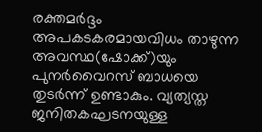രക്തമര്‍ദ്ദം അപകടകരമായവിധം താഴുന്ന അവസ്ഥ(ഷോക്ക്)യും പുനര്‍വൈറസ് ബാധയെ തുടര്‍ന്ന് ഉണ്ടാകും. വ്യത്യസ്ത ജനിതകഘടനയുള്ള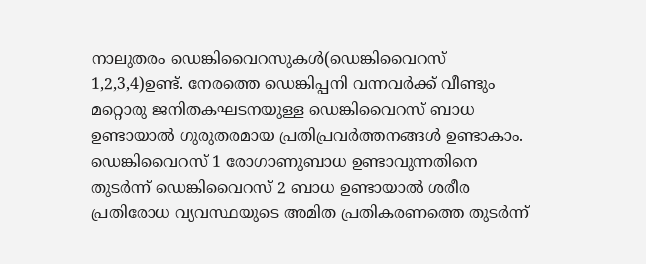നാലുതരം ഡെങ്കിവൈറസുകള്‍(ഡെങ്കിവൈറസ് 1,2,3,4)ഉണ്ട്. നേരത്തെ ഡെങ്കിപ്പനി വന്നവര്‍ക്ക് വീണ്ടും മറ്റൊരു ജനിതകഘടനയുള്ള ഡെങ്കിവൈറസ് ബാധ ഉണ്ടായാല്‍ ഗുരുതരമായ പ്രതിപ്രവര്‍ത്തനങ്ങള്‍ ഉണ്ടാകാം. ഡെങ്കിവൈറസ് 1 രോഗാണുബാധ ഉണ്ടാവുന്നതിനെ തുടര്‍ന്ന് ഡെങ്കിവൈറസ് 2 ബാധ ഉണ്ടായാല്‍ ശരീര പ്രതിരോധ വ്യവസ്ഥയുടെ അമിത പ്രതികരണത്തെ തുടര്‍ന്ന്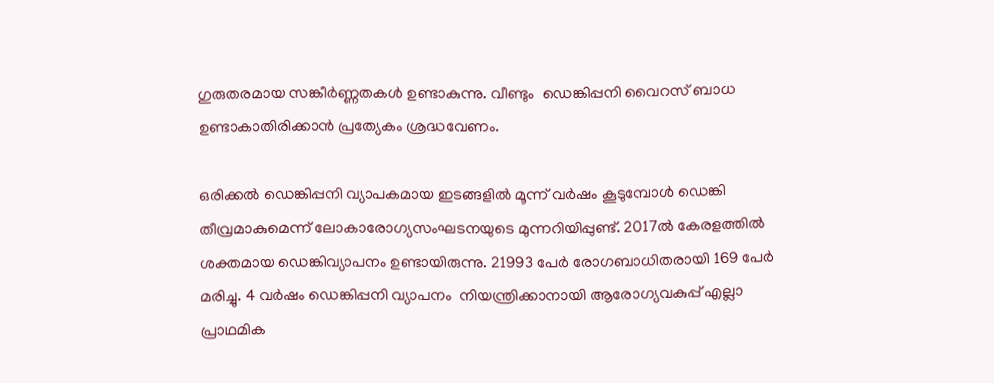ഗുരുതരമായ സങ്കീര്‍ണ്ണതകള്‍ ഉണ്ടാകുന്നു. വീണ്ടും  ഡെങ്കിപ്പനി വൈറസ് ബാധ ഉണ്ടാകാതിരിക്കാന്‍ പ്രത്യേകം ശ്രദ്ധവേണം.

ഒരിക്കല്‍ ഡെങ്കിപ്പനി വ്യാപകമായ ഇടങ്ങളില്‍ മൂന്ന് വര്‍ഷം കൂടുമ്പോള്‍ ഡെങ്കി തീവ്രമാകുമെന്ന് ലോകാരോഗ്യസംഘടനയുടെ മുന്നറിയിപ്പുണ്ട്. 2017ല്‍ കേരളത്തില്‍ ശക്തമായ ഡെങ്കിവ്യാപനം ഉണ്ടായിരുന്നു. 21993 പേര്‍ രോഗബാധിതരായി 169 പേര്‍ മരിച്ചു. 4 വര്‍ഷം ഡെങ്കിപ്പനി വ്യാപനം  നിയന്ത്രിക്കാനായി ആരോഗ്യവകുപ്പ് എല്ലാ പ്രാഥമിക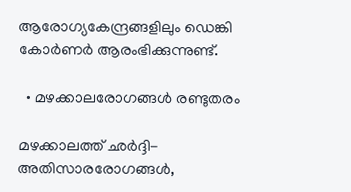ആരോഗ്യകേന്ദ്രങ്ങളിലും ഡെങ്കി കോര്‍ണര്‍ ആരംഭിക്കുന്നുണ്ട്.

  • മഴക്കാലരോഗങ്ങള്‍ രണ്ടുതരം

മഴക്കാലത്ത് ഛര്‍ദ്ദി-അതിസാരരോഗങ്ങള്‍,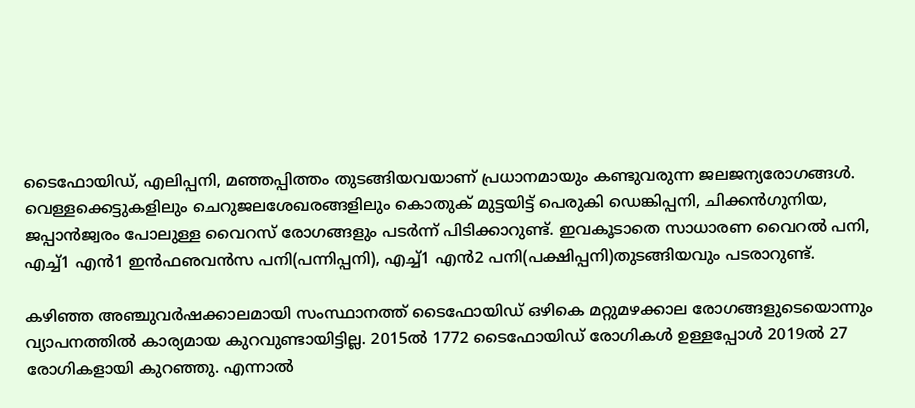ടൈഫോയിഡ്, എലിപ്പനി, മഞ്ഞപ്പിത്തം തുടങ്ങിയവയാണ് പ്രധാനമായും കണ്ടുവരുന്ന ജലജന്യരോഗങ്ങള്‍.  വെള്ളക്കെട്ടുകളിലും ചെറുജലശേഖരങ്ങളിലും കൊതുക് മുട്ടയിട്ട് പെരുകി ഡെങ്കിപ്പനി, ചിക്കന്‍ഗുനിയ, ജപ്പാന്‍ജ്വരം പോലുള്ള വൈറസ് രോഗങ്ങളും പടര്‍ന്ന് പിടിക്കാറുണ്ട്. ഇവകൂടാതെ സാധാരണ വൈറല്‍ പനി, എച്ച്1 എന്‍1 ഇന്‍ഫഌവന്‍സ പനി(പന്നിപ്പനി), എച്ച്1 എന്‍2 പനി(പക്ഷിപ്പനി)തുടങ്ങിയവും പടരാറുണ്ട്.

കഴിഞ്ഞ അഞ്ചുവര്‍ഷക്കാലമായി സംസ്ഥാനത്ത് ടൈഫോയിഡ് ഒഴികെ മറ്റുമഴക്കാല രോഗങ്ങളുടെയൊന്നും വ്യാപനത്തില്‍ കാര്യമായ കുറവുണ്ടായിട്ടില്ല. 2015ല്‍ 1772 ടൈഫോയിഡ് രോഗികള്‍ ഉള്ളപ്പോള്‍ 2019ല്‍ 27 രോഗികളായി കുറഞ്ഞു. എന്നാല്‍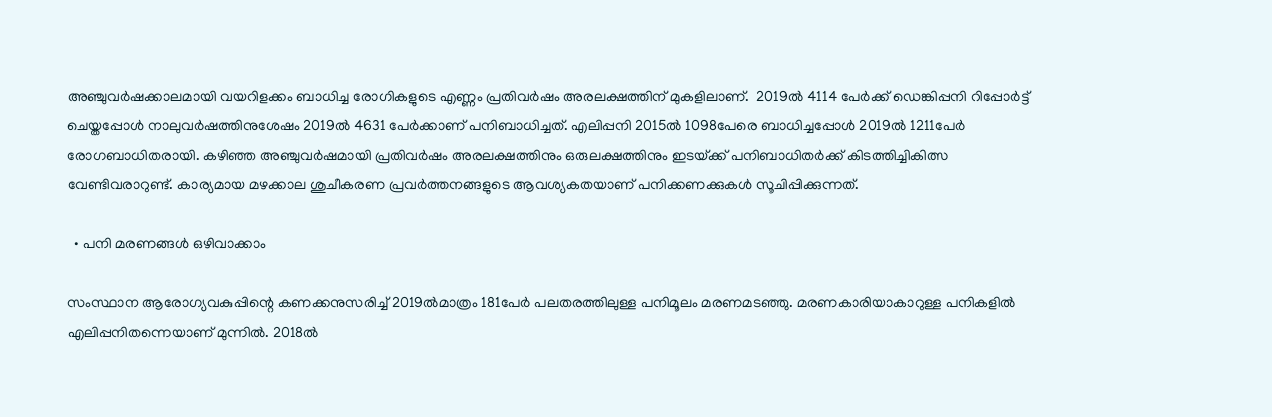അഞ്ചുവര്‍ഷക്കാലമായി വയറിളക്കം ബാധിച്ച രോഗികളുടെ എണ്ണം പ്രതിവര്‍ഷം അരലക്ഷത്തിന് മുകളിലാണ്.  2019ല്‍ 4114 പേര്‍ക്ക് ഡെങ്കിപ്പനി റിപ്പോര്‍ട്ട് ചെയ്തപ്പോള്‍ നാലുവര്‍ഷത്തിനുശേഷം 2019ല്‍ 4631 പേര്‍ക്കാണ് പനിബാധിച്ചത്. എലിപ്പനി 2015ല്‍ 1098പേരെ ബാധിച്ചപ്പോള്‍ 2019ല്‍ 1211പേര്‍ രോഗബാധിതരായി. കഴിഞ്ഞ അഞ്ചുവര്‍ഷമായി പ്രതിവര്‍ഷം അരലക്ഷത്തിനും ഒരുലക്ഷത്തിനും ഇടയ്‌ക്ക് പനിബാധിതര്‍ക്ക് കിടത്തിച്ചികിത്സ വേണ്ടിവരാറുണ്ട്. കാര്യമായ മഴക്കാല ശുചീകരണ പ്രവര്‍ത്തനങ്ങളുടെ ആവശ്യകതയാണ് പനിക്കണക്കുകള്‍ സൂചിപ്പിക്കുന്നത്.

  • പനി മരണങ്ങള്‍ ഒഴിവാക്കാം

സംസ്ഥാന ആരോഗ്യവകുപ്പിന്റെ കണക്കനുസരിച്ച് 2019ല്‍മാത്രം 181പേര്‍ പലതരത്തിലുള്ള പനിമൂലം മരണമടഞ്ഞു. മരണകാരിയാകാറുള്ള പനികളില്‍ എലിപ്പനിതന്നെയാണ് മുന്നില്‍. 2018ല്‍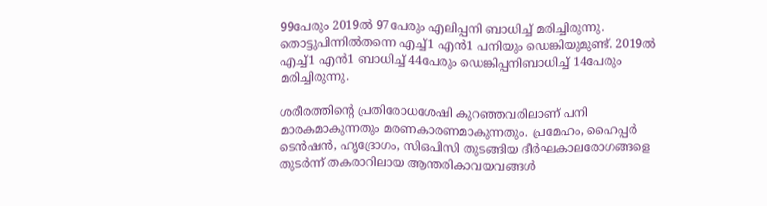99പേരും 2019ല്‍ 97പേരും എലിപ്പനി ബാധിച്ച് മരിച്ചിരുന്നു. തൊട്ടുപിന്നില്‍തന്നെ എച്ച്1 എന്‍1 പനിയും ഡെങ്കിയുമുണ്ട്. 2019ല്‍ എച്ച്1 എന്‍1 ബാധിച്ച് 44പേരും ഡെങ്കിപ്പനിബാധിച്ച് 14പേരും മരിച്ചിരുന്നു.

ശരീരത്തിന്റെ പ്രതിരോധശേഷി കുറഞ്ഞവരിലാണ് പനി മാരകമാകുന്നതും മരണകാരണമാകുന്നതും. പ്രമേഹം, ഹൈപ്പര്‍ ടെന്‍ഷന്‍, ഹൃദ്രോഗം, സിഒപിസി തുടങ്ങിയ ദീര്‍ഘകാലരോഗങ്ങളെ തുടര്‍ന്ന് തകരാറിലായ ആന്തരികാവയവങ്ങള്‍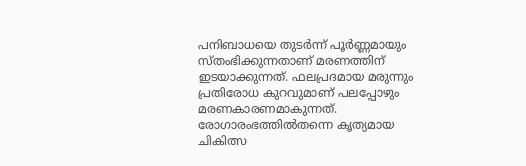പനിബാധയെ തുടര്‍ന്ന് പൂര്‍ണ്ണമായും സ്തംഭിക്കുന്നതാണ് മരണത്തിന് ഇടയാക്കുന്നത്. ഫലപ്രദമായ മരുന്നും പ്രതിരോധ കുറവുമാണ് പലപ്പോഴും മരണകാരണമാകുന്നത്. രോഗാരംഭത്തില്‍തന്നെ കൃത്യമായ ചികിത്സ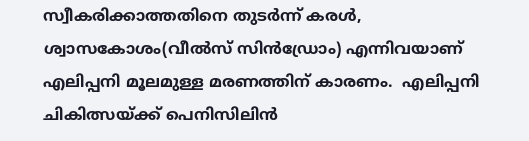സ്വീകരിക്കാത്തതിനെ തുടര്‍ന്ന് കരള്‍, ശ്വാസകോശം(വീല്‍സ് സിന്‍ഡ്രോം) എന്നിവയാണ് എലിപ്പനി മൂലമുള്ള മരണത്തിന് കാരണം.  എലിപ്പനി ചികിത്സയ്‌ക്ക് പെനിസിലിന്‍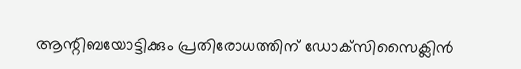ആന്റിബയോട്ടിക്കും പ്രതിരോധത്തിന് ഡോക്‌സിസൈക്ലിന്‍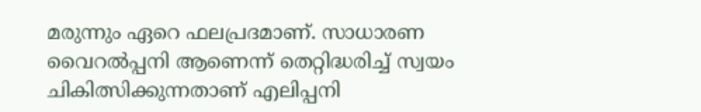മരുന്നും ഏറെ ഫലപ്രദമാണ്. സാധാരണ വൈറല്‍പ്പനി ആണെന്ന് തെറ്റിദ്ധരിച്ച് സ്വയം ചികിത്സിക്കുന്നതാണ് എലിപ്പനി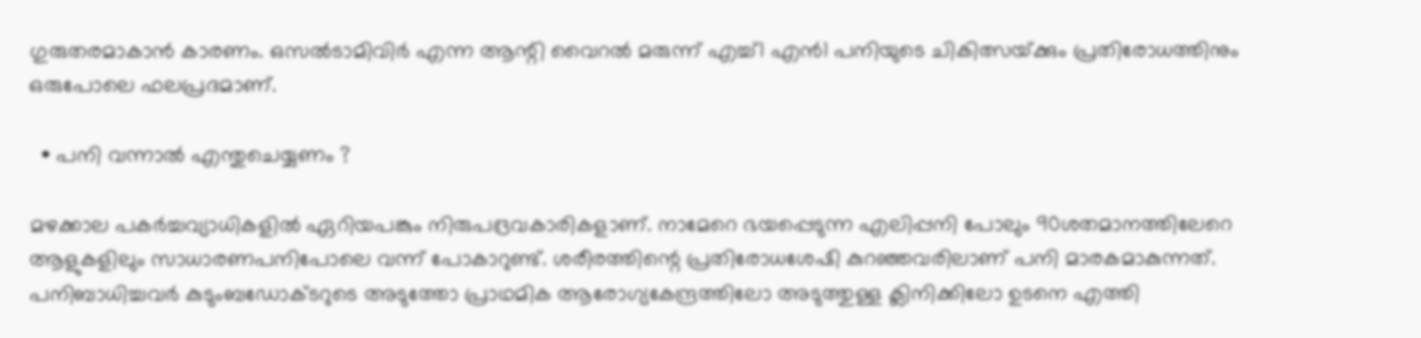ഗുരുതരമാകാന്‍ കാരണം. ഒസല്‍ടാമിവിര്‍ എന്ന ആന്റി വൈറല്‍ മരുന്ന് എച്ച്1 എന്‍1 പനിയുടെ ചികിത്സയ്‌ക്കും പ്രതിരോധത്തിനും ഒരുപോലെ ഫലപ്രദമാണ്.

  • പനി വന്നാല്‍ എന്തുചെയ്യണം ?

മഴക്കാല പകര്‍ച്ചവ്യാധികളില്‍ ഏറിയപങ്കും നിരുപദ്രവകാരികളാണ്. നാമേറെ ഭയപ്പെടുന്ന എലിപ്പനി പോലും 90ശതമാനത്തിലേറെ ആളുകളിലും സാധാരണപനിപോലെ വന്ന് പോകാറുണ്ട്. ശരീരത്തിന്റെ പ്രതിരോധശേഷി കുറഞ്ഞവരിലാണ് പനി മാരകമാകുന്നത്. പനിബാധിച്ചവര്‍ കുടുംബഡോക്ടറുടെ അടുത്തോ പ്രാഥമിക ആരോഗ്യകേന്ദ്രത്തിലോ അടുത്തുള്ള ക്ലിനിക്കിലോ ഉടനെ എത്തി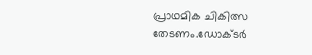പ്രാഥമിക ചികിത്സ തേടണം.ഡോക്ടര്‍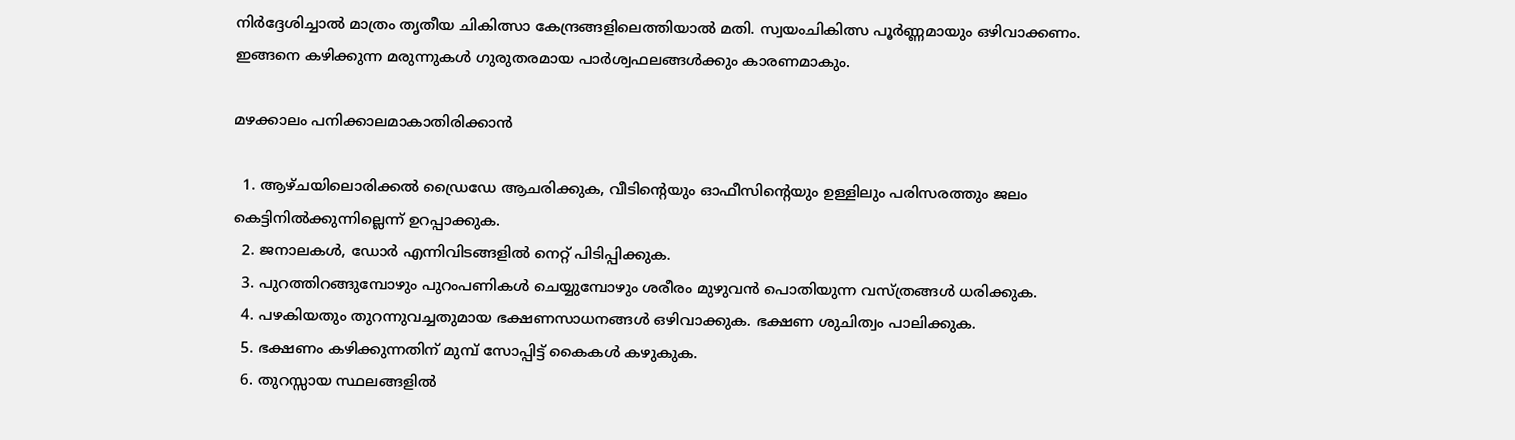നിര്‍ദ്ദേശിച്ചാല്‍ മാത്രം തൃതീയ ചികിത്സാ കേന്ദ്രങ്ങളിലെത്തിയാല്‍ മതി. സ്വയംചികിത്സ പൂര്‍ണ്ണമായും ഒഴിവാക്കണം.  ഇങ്ങനെ കഴിക്കുന്ന മരുന്നുകള്‍ ഗുരുതരമായ പാര്‍ശ്വഫലങ്ങള്‍ക്കും കാരണമാകും.

മഴക്കാലം പനിക്കാലമാകാതിരിക്കാന്‍

  1. ആഴ്ചയിലൊരിക്കല്‍ ഡ്രൈഡേ ആചരിക്കുക, വീടിന്റെയും ഓഫീസിന്റെയും ഉള്ളിലും പരിസരത്തും ജലം കെട്ടിനില്‍ക്കുന്നില്ലെന്ന് ഉറപ്പാക്കുക.
  2. ജനാലകള്‍, ഡോര്‍ എന്നിവിടങ്ങളില്‍ നെറ്റ് പിടിപ്പിക്കുക.
  3. പുറത്തിറങ്ങുമ്പോഴും പുറംപണികള്‍ ചെയ്യുമ്പോഴും ശരീരം മുഴുവന്‍ പൊതിയുന്ന വസ്ത്രങ്ങള്‍ ധരിക്കുക.
  4. പഴകിയതും തുറന്നുവച്ചതുമായ ഭക്ഷണസാധനങ്ങള്‍ ഒഴിവാക്കുക. ഭക്ഷണ ശുചിത്വം പാലിക്കുക.
  5. ഭക്ഷണം കഴിക്കുന്നതിന് മുമ്പ് സോപ്പിട്ട് കൈകള്‍ കഴുകുക.
  6. തുറസ്സായ സ്ഥലങ്ങളില്‍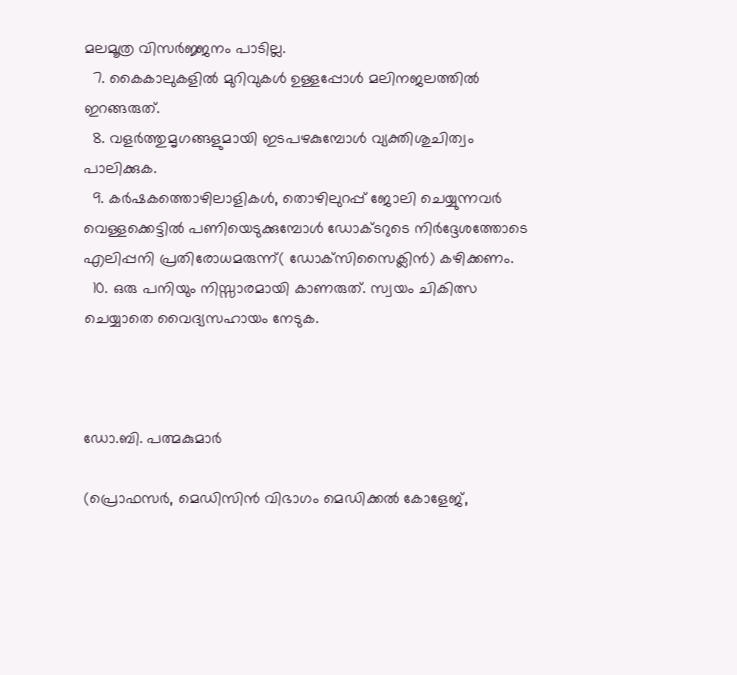മലമൂത്ര വിസര്‍ജ്ജനം പാടില്ല.
  7. കൈകാലുകളില്‍ മുറിവുകള്‍ ഉള്ളപ്പോള്‍ മലിനജലത്തില്‍ ഇറങ്ങരുത്.
  8. വളര്‍ത്തുമൃഗങ്ങളുമായി ഇടപഴകുമ്പോള്‍ വ്യക്തിശുചിത്വം പാലിക്കുക.
  9. കര്‍ഷകത്തൊഴിലാളികള്‍, തൊഴിലുറപ്പ് ജോലി ചെയ്യുന്നവര്‍ വെള്ളക്കെട്ടില്‍ പണിയെടുക്കുമ്പോള്‍ ഡോക്ടറുടെ നിര്‍ദ്ദേശത്തോടെ എലിപ്പനി പ്രതിരോധമരുന്ന്( ഡോക്‌സിസൈക്ലിന്‍) കഴിക്കണം.
  10. ഒരു പനിയും നിസ്സാരമായി കാണരുത്. സ്വയം ചികിത്സ ചെയ്യാതെ വൈദ്യസഹായം നേടുക.



ഡോ.ബി. പത്മകുമാര്‍

(പ്രൊഫസര്‍, മെഡിസിന്‍ വിഭാഗം മെഡിക്കല്‍ കോളേജ്,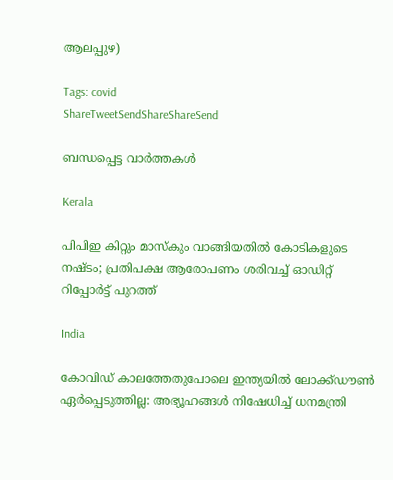ആലപ്പുഴ)

Tags: covid
ShareTweetSendShareShareSend

ബന്ധപ്പെട്ട വാര്‍ത്തകള്‍

Kerala

പിപിഇ കിറ്റും മാസ്കും വാങ്ങിയതിൽ കോടികളുടെ നഷ്ടം; പ്രതിപക്ഷ ആരോപണം ശരിവച്ച് ഓഡിറ്റ് റിപ്പോർട്ട് പുറത്ത്

India

കോവിഡ് കാലത്തേതുപോലെ ഇന്ത്യയിൽ ലോക്ക്ഡൗൺ ഏർപ്പെടുത്തില്ല: അഭ്യൂഹങ്ങൾ നിഷേധിച്ച് ധനമന്ത്രി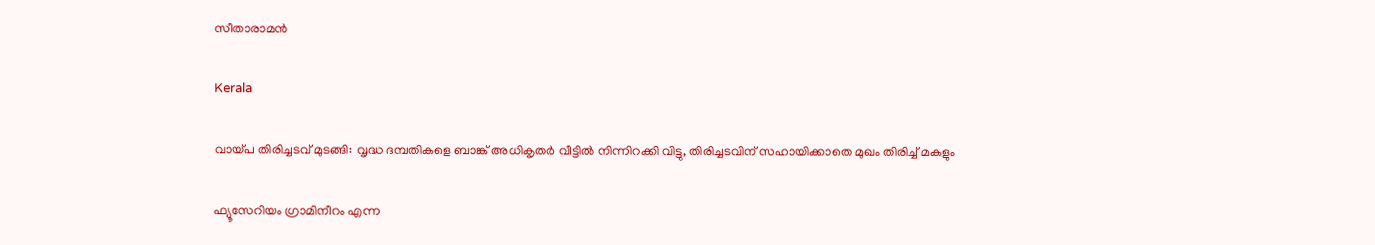സീതാരാമൻ

Kerala

വായ്‌പ തിരിച്ചടവ് മുടങ്ങി: വൃദ്ധ ദമ്പതികളെ ബാങ്ക് അധികൃതര്‍ വീട്ടില്‍ നിന്നിറക്കി വിട്ടു, തിരിച്ചടവിന് സഹായിക്കാതെ മുഖം തിരിച്ച് മകളും

ഫ്യൂസേറിയം ഗ്രാമിനീറം എന്ന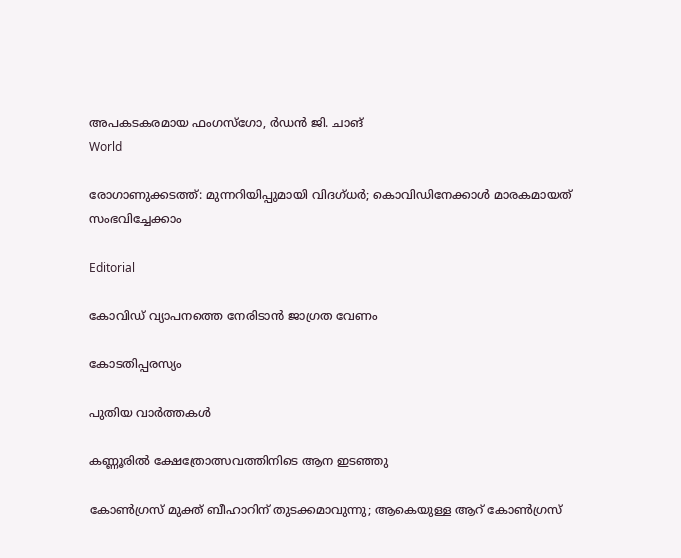അപകടകരമായ ഫംഗസ്ഗോ, ര്‍ഡന്‍ ജി. ചാങ്‌
World

രോഗാണുക്കടത്ത്: മുന്നറിയിപ്പുമായി വിദഗ്ധര്‍; കൊവിഡിനേക്കാള്‍ മാരകമായത് സംഭവിച്ചേക്കാം

Editorial

കോവിഡ് വ്യാപനത്തെ നേരിടാന്‍ ജാഗ്രത വേണം

കോടതിപ്പരസ്യം

പുതിയ വാര്‍ത്തകള്‍

കണ്ണൂരില്‍ ക്ഷേത്രോത്സവത്തിനിടെ ആന ഇടഞ്ഞു

കോണ്‍ഗ്രസ് മുക്ത് ബീഹാറിന് തുടക്കമാവുന്നു; ആകെയുള്ള ആറ് കോണ്‍ഗ്രസ്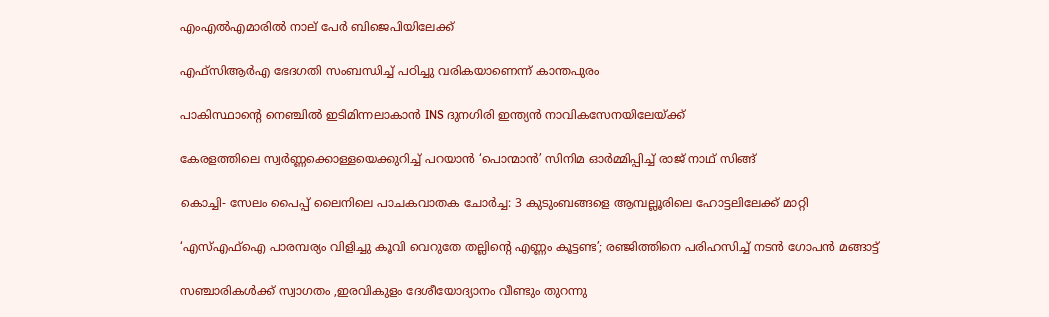എംഎല്‍എമാരില്‍ നാല് പേര്‍ ബിജെപിയിലേക്ക്

എഫ്സിആര്‍എ ഭേദഗതി സംബന്ധിച്ച് പഠിച്ചു വരികയാണെന്ന് കാന്തപുരം

പാകിസ്ഥാന്റെ നെഞ്ചിൽ ഇടിമിന്നലാകാൻ INS ദുനഗിരി ഇന്ത്യൻ നാവികസേനയിലേയ്‌ക്ക്

കേരളത്തിലെ സ്വര്‍ണ്ണക്കൊള്ളയെക്കുറിച്ച് പറയാന്‍ ‘പൊന്മാന്‍’ സിനിമ ഓര്‍മ്മിപ്പിച്ച് രാജ് നാഥ് സിങ്ങ്

കൊച്ചി- സേലം പൈപ്പ് ലൈനിലെ പാചകവാതക ചോര്‍ച്ച: 3 കുടുംബങ്ങളെ ആമ്പല്ലൂരിലെ ഹോട്ടലിലേക്ക് മാറ്റി

‘എസ്എഫ്ഐ പാരമ്പര്യം വിളിച്ചു കൂവി വെറുതേ തല്ലിന്റെ എണ്ണം കൂട്ടണ്ട’; രഞ്ജിത്തിനെ പരിഹസിച്ച് നടൻ ഗോപൻ മങ്ങാട്ട്

സഞ്ചാരികള്‍ക്ക് സ്വാഗതം ,ഇരവികുളം ദേശീയോദ്യാനം വീണ്ടും തുറന്നു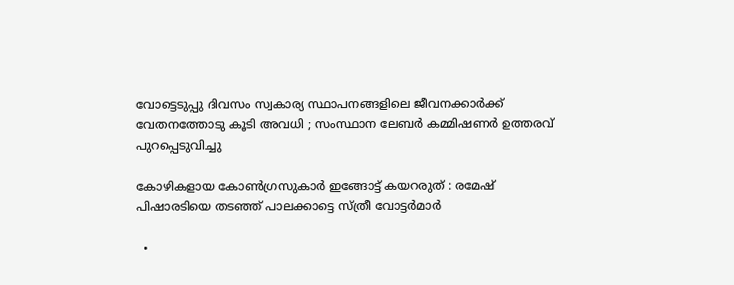വോട്ടെടുപ്പു ദിവസം സ്വകാര്യ സ്ഥാപനങ്ങളിലെ ജീവനക്കാര്‍ക്ക് വേതനത്തോടു കൂടി അവധി ; സംസ്ഥാന ലേബര്‍ കമ്മിഷണര്‍ ഉത്തരവ് പുറപ്പെടുവിച്ചു

കോഴികളായ കോൺഗ്രസുകാർ ഇങ്ങോട്ട് കയറരുത് : രമേഷ് പിഷാരടിയെ തടഞ്ഞ് പാലക്കാട്ടെ സ്ത്രീ വോട്ടർമാർ

  •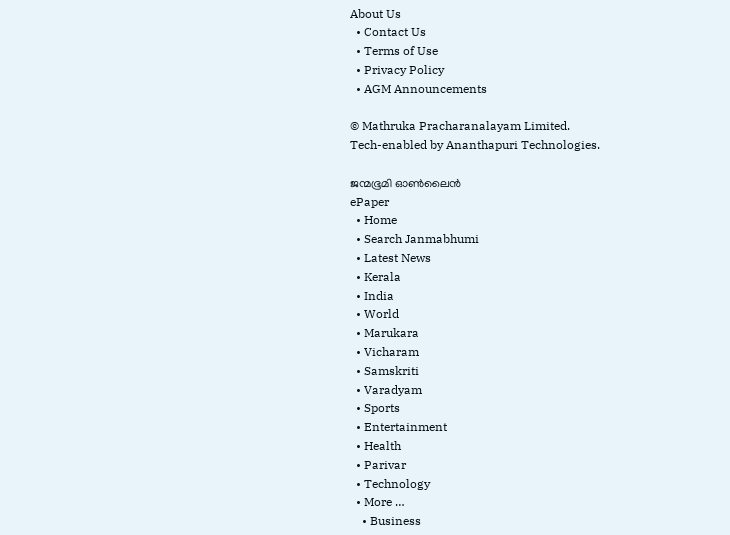About Us
  • Contact Us
  • Terms of Use
  • Privacy Policy
  • AGM Announcements

© Mathruka Pracharanalayam Limited.
Tech-enabled by Ananthapuri Technologies.

ജന്മഭൂമി ഓണ്‍ലൈന്‍
ePaper
  • Home
  • Search Janmabhumi
  • Latest News
  • Kerala
  • India
  • World
  • Marukara
  • Vicharam
  • Samskriti
  • Varadyam
  • Sports
  • Entertainment
  • Health
  • Parivar
  • Technology
  • More …
    • Business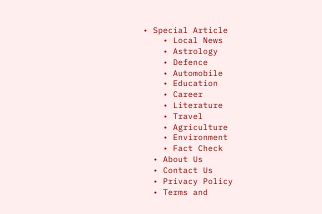• Special Article
    • Local News
    • Astrology
    • Defence
    • Automobile
    • Education
    • Career
    • Literature
    • Travel
    • Agriculture
    • Environment
    • Fact Check
  • About Us
  • Contact Us
  • Privacy Policy
  • Terms and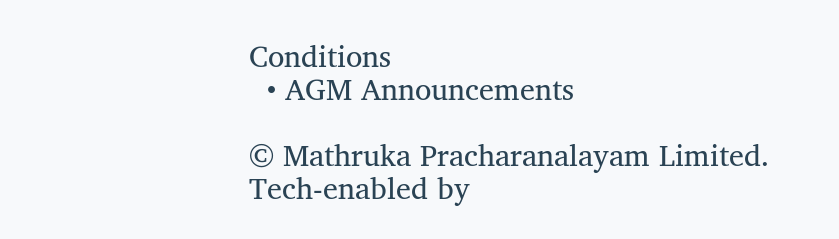Conditions
  • AGM Announcements

© Mathruka Pracharanalayam Limited.
Tech-enabled by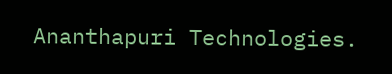Ananthapuri Technologies.